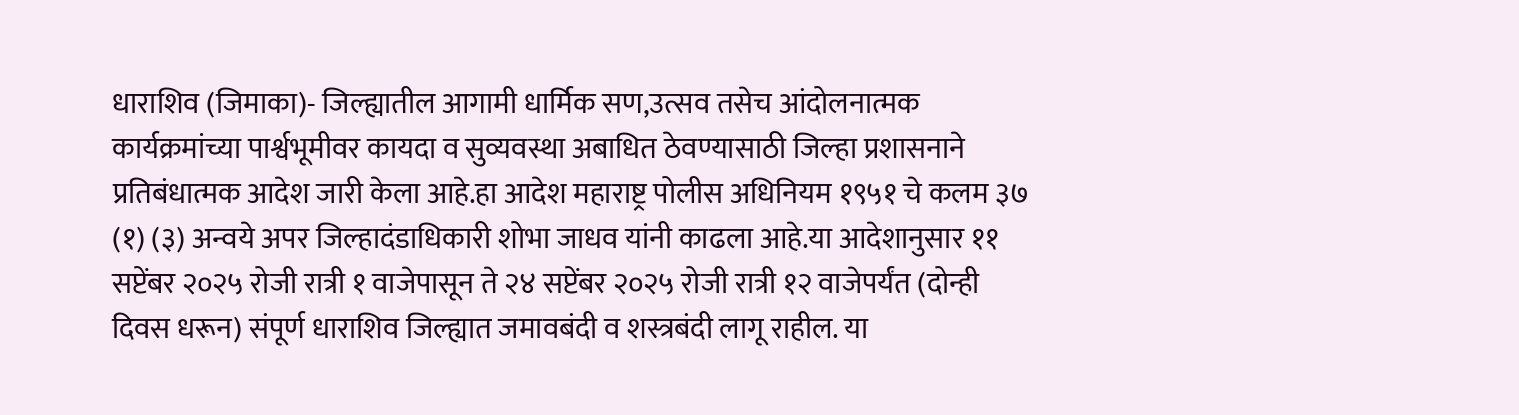धाराशिव (जिमाका)- जिल्ह्यातील आगामी धार्मिक सण,उत्सव तसेच आंदोलनात्मक कार्यक्रमांच्या पार्श्वभूमीवर कायदा व सुव्यवस्था अबाधित ठेवण्यासाठी जिल्हा प्रशासनाने प्रतिबंधात्मक आदेश जारी केला आहे.हा आदेश महाराष्ट्र पोलीस अधिनियम १९५१ चे कलम ३७ (१) (३) अन्वये अपर जिल्हादंडाधिकारी शोभा जाधव यांनी काढला आहे.या आदेशानुसार ११ सप्टेंबर २०२५ रोजी रात्री १ वाजेपासून ते २४ सप्टेंबर २०२५ रोजी रात्री १२ वाजेपर्यंत (दोन्ही दिवस धरून) संपूर्ण धाराशिव जिल्ह्यात जमावबंदी व शस्त्रबंदी लागू राहील. या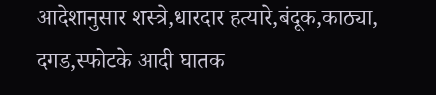आदेशानुसार शस्त्रे,धारदार हत्यारे,बंदूक,काठ्या, दगड,स्फोटके आदी घातक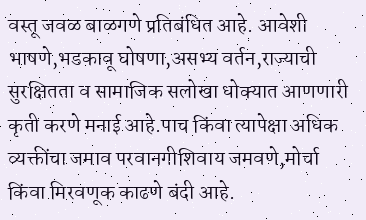वस्तू जवळ बाळगणे प्रतिबंधित आहे. आवेशी भाषणे,भडकावू घोषणा,असभ्य वर्तन,राज्याची सुरक्षितता व सामाजिक सलोखा धोक्यात आणणारी कृती करणे मनाई आहे.पाच किंवा त्यापेक्षा अधिक व्यक्तींचा जमाव परवानगीशिवाय जमवणे,मोर्चा किंवा मिरवणूक काढणे बंदी आहे.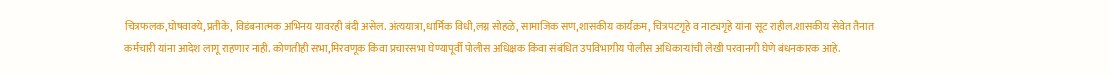चित्रफलक,घोषवाक्ये,प्रतीके, विडंबनात्मक अभिनय यावरही बंदी असेल. अंत्ययात्रा,धार्मिक विधी,लग्न सोहळे, सामाजिक सण,शासकीय कार्यक्रम, चित्रपटगृहे व नाट्यगृहे यांना सूट राहील.शासकीय सेवेत तैनात कर्मचारी यांना आदेश लागू राहणार नाही. कोणतीही सभा,मिरवणूक किंवा प्रचारसभा घेण्यापूर्वी पोलीस अधिक्षक किंवा संबंधित उपविभागीय पोलीस अधिकाऱ्यांची लेखी परवानगी घेणे बंधनकारक आहे.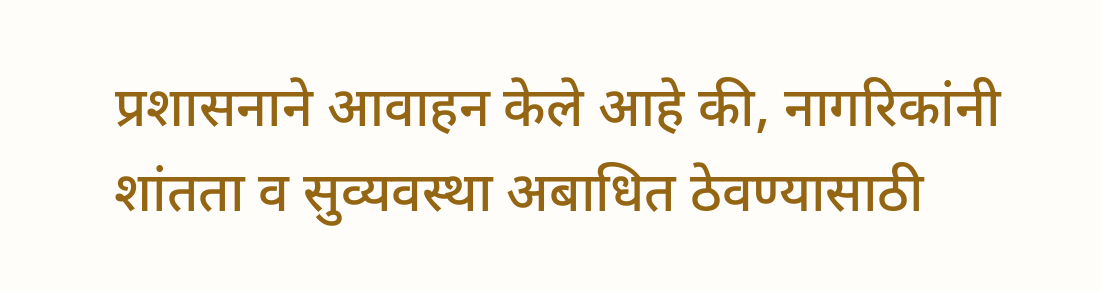प्रशासनाने आवाहन केले आहे की, नागरिकांनी शांतता व सुव्यवस्था अबाधित ठेवण्यासाठी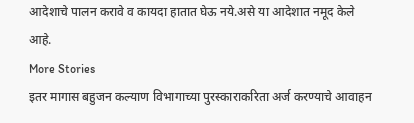आदेशाचे पालन करावे व कायदा हातात घेऊ नये.असे या आदेशात नमूद केले आहे.
More Stories
इतर मागास बहुजन कल्याण विभागाच्या पुरस्काराकरिता अर्ज करण्याचे आवाहन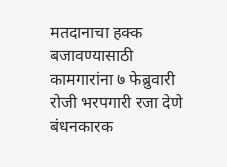मतदानाचा हक्क बजावण्यासाठी कामगारांना ७ फेब्रुवारी रोजी भरपगारी रजा देणे बंधनकारक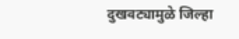दुखवट्यामुळे जिल्हा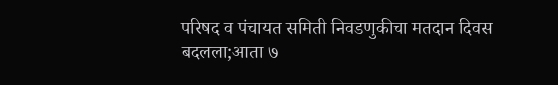परिषद व पंचायत समिती निवडणुकीचा मतदान दिवस बदलला;आता ७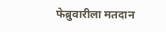फेब्रुवारीला मतदान